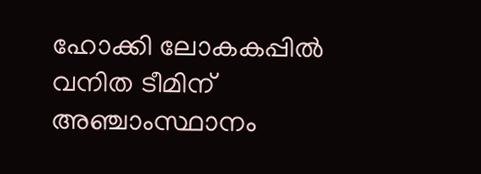ഹോക്കി ലോകകപ്പിൽ വനിത ടീമിന് അഞ്ചാംസ്ഥാനം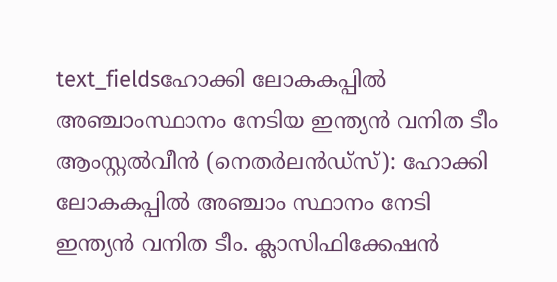text_fieldsഹോക്കി ലോകകപ്പിൽ അഞ്ചാംസ്ഥാനം നേടിയ ഇന്ത്യൻ വനിത ടീം
ആംസ്റ്റൽവീൻ (നെതർലൻഡ്സ്): ഹോക്കി ലോകകപ്പിൽ അഞ്ചാം സ്ഥാനം നേടി ഇന്ത്യൻ വനിത ടീം. ക്ലാസിഫിക്കേഷൻ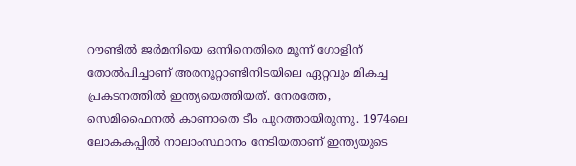റൗണ്ടിൽ ജർമനിയെ ഒന്നിനെതിരെ മൂന്ന് ഗോളിന് തോൽപിച്ചാണ് അരനൂറ്റാണ്ടിനിടയിലെ ഏറ്റവും മികച്ച പ്രകടനത്തിൽ ഇന്ത്യയെത്തിയത്. നേരത്തേ, സെമിഫൈനൽ കാണാതെ ടീം പുറത്തായിരുന്നു. 1974ലെ ലോകകപ്പിൽ നാലാംസ്ഥാനം നേടിയതാണ് ഇന്ത്യയുടെ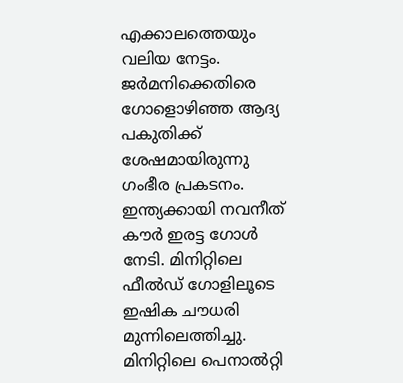എക്കാലത്തെയും വലിയ നേട്ടം.
ജർമനിക്കെതിരെ ഗോളൊഴിഞ്ഞ ആദ്യ പകുതിക്ക് ശേഷമായിരുന്നു ഗംഭീര പ്രകടനം. ഇന്ത്യക്കായി നവനീത് കൗർ ഇരട്ട ഗോൾ നേടി. മിനിറ്റിലെ ഫീൽഡ് ഗോളിലൂടെ ഇഷിക ചൗധരി മുന്നിലെത്തിച്ചു. മിനിറ്റിലെ പെനാൽറ്റി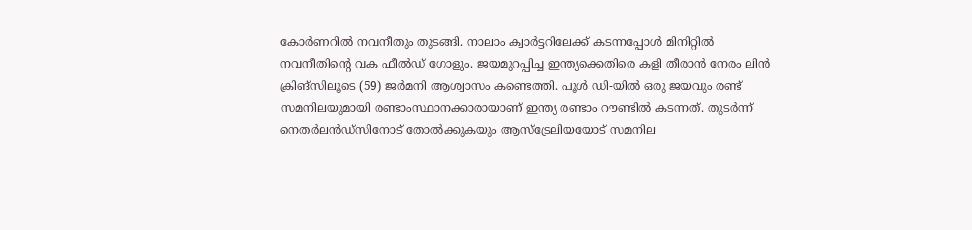കോർണറിൽ നവനീതും തുടങ്ങി. നാലാം ക്വാർട്ടറിലേക്ക് കടന്നപ്പോൾ മിനിറ്റിൽ നവനീതിന്റെ വക ഫീൽഡ് ഗോളും. ജയമുറപ്പിച്ച ഇന്ത്യക്കെതിരെ കളി തീരാൻ നേരം ലിൻ ക്രിങ്സിലൂടെ (59) ജർമനി ആശ്വാസം കണ്ടെത്തി. പൂൾ ഡി-യിൽ ഒരു ജയവും രണ്ട് സമനിലയുമായി രണ്ടാംസ്ഥാനക്കാരായാണ് ഇന്ത്യ രണ്ടാം റൗണ്ടിൽ കടന്നത്. തുടർന്ന് നെതർലൻഡ്സിനോട് തോൽക്കുകയും ആസ്ട്രേലിയയോട് സമനില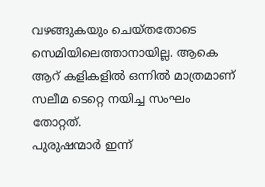വഴങ്ങുകയും ചെയ്തതോടെ സെമിയിലെത്താനായില്ല. ആകെ ആറ് കളികളിൽ ഒന്നിൽ മാത്രമാണ് സലീമ ടെറ്റെ നയിച്ച സംഘം തോറ്റത്.
പുരുഷന്മാർ ഇന്ന്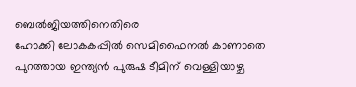ബെൽജിയത്തിനെതിരെ
ഹോക്കി ലോകകപ്പിൽ സെമിഫൈനൽ കാണാതെ പുറത്തായ ഇന്ത്യൻ പുരുഷ ടീമിന് വെള്ളിയാഴ്ച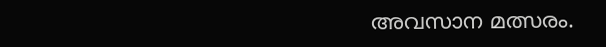അവസാന മത്സരം.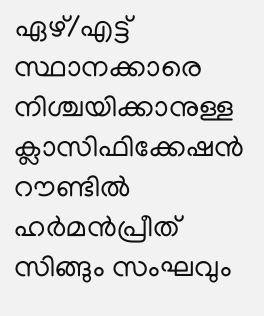ഏഴ്/എട്ട് സ്ഥാനക്കാരെ നിശ്ചയിക്കാനുള്ള ക്ലാസിഫിക്കേഷൻ റൗണ്ടിൽ ഹർമൻപ്രീത് സിങ്ങും സംഘവും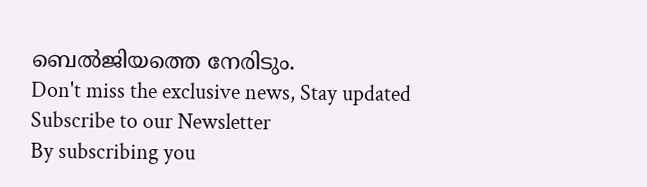ബെൽജിയത്തെ നേരിടും.
Don't miss the exclusive news, Stay updated
Subscribe to our Newsletter
By subscribing you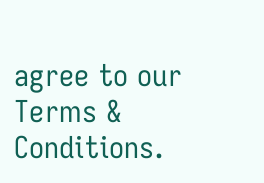agree to our Terms & Conditions.